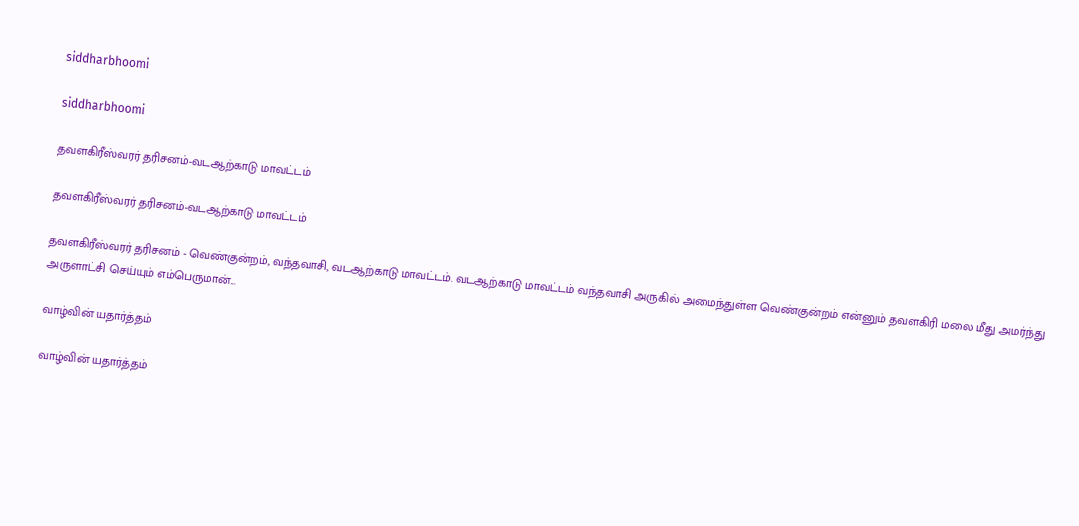siddharbhoomi

siddharbhoomi

தவளகிரீஸ்வரர் தரிசனம்-வடஆற்காடு மாவட்டம்

தவளகிரீஸ்வரர் தரிசனம்-வடஆற்காடு மாவட்டம்

தவளகிரீஸ்வரர் தரிசனம் - வெண்குன்றம், வந்தவாசி, வடஆற்காடு மாவட்டம். வடஆற்காடு மாவட்டம் வந்தவாசி அருகில் அமைந்துள்ள வெண்குன்றம் என்னும் தவளகிரி மலை மீது அமர்ந்து அருளாட்சி செய்யும் எம்பெருமான்...

வாழ்வின் யதார்த்தம்

வாழ்வின் யதார்த்தம்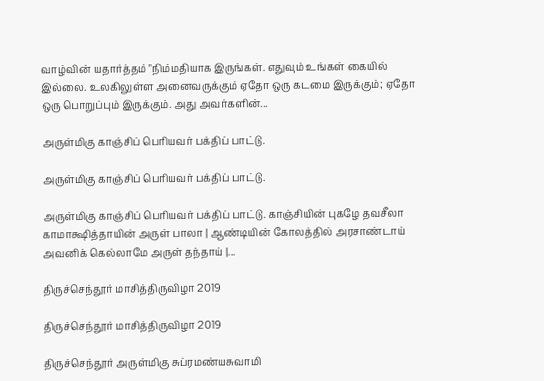வாழ்வின் யதார்த்தம் "நிம்மதியாக இருங்கள். எதுவும் உங்கள் கையில் இல்லை. உலகிலுள்ள அனைவருக்கும் ஏதோ ஒரு கடமை இருக்கும்; ஏதோ ஒரு பொறுப்பும் இருக்கும். அது அவர்களின்...

அருள்மிகு காஞ்சிப் பெரியவர் பக்திப் பாட்டு.

அருள்மிகு காஞ்சிப் பெரியவர் பக்திப் பாட்டு.

அருள்மிகு காஞ்சிப் பெரியவர் பக்திப் பாட்டு. காஞ்சியின் புகழே தவசீலா காமாக்ஷித்தாயின் அருள் பாலா | ஆண்டியின் கோலத்தில் அரசாண்டாய் அவனிக் கெல்லாமே அருள் தந்தாய் |...

திருச்செந்தூர் மாசித்திருவிழா 2019

திருச்செந்தூர் மாசித்திருவிழா 2019

திருச்செந்தூர் அருள்மிகு சுப்ரமண்யசுவாமி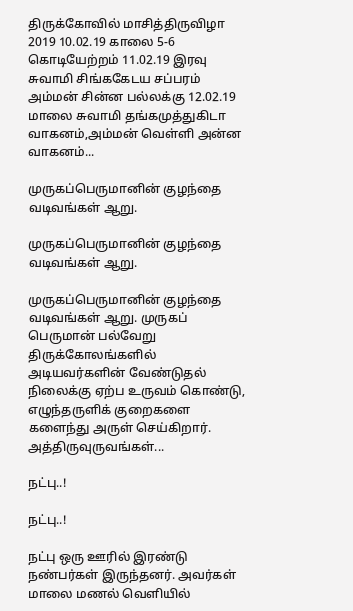திருக்கோவில் மாசித்திருவிழா 2019 10.02.19 காலை 5-6 கொடியேற்றம் 11.02.19 இரவு சுவாமி சிங்ககேடய சப்பரம் அம்மன் சின்ன பல்லக்கு 12.02.19 மாலை சுவாமி தங்கமுத்துகிடா வாகனம்,அம்மன் வெள்ளி அன்ன வாகனம்...

முருகப்பெருமானின் குழந்தை வடிவங்கள் ஆறு.

முருகப்பெருமானின் குழந்தை வடிவங்கள் ஆறு.

முருகப்பெருமானின் குழந்தை வடிவங்கள் ஆறு. முருகப் பெருமான் பல்வேறு திருக்கோலங்களில் அடியவர்களின் வேண்டுதல் நிலைக்கு ஏற்ப உருவம் கொண்டு, எழுந்தருளிக் குறைகளை களைந்து அருள் செய்கிறார். அத்திருவுருவங்கள்...

நட்பு..!

நட்பு..!

நட்பு ஒரு ஊரில் இரண்டு நண்பர்கள் இருந்தனர். அவர்கள் மாலை மணல் வெளியில்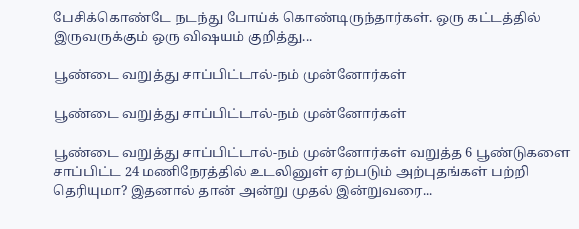பேசிக்கொண்டே நடந்து போய்க் கொண்டிருந்தார்கள். ஒரு கட்டத்தில் இருவருக்கும் ஒரு விஷயம் குறித்து...

பூண்டை வறுத்து சாப்பிட்டால்-நம் முன்னோர்கள்

பூண்டை வறுத்து சாப்பிட்டால்-நம் முன்னோர்கள்

பூண்டை வறுத்து சாப்பிட்டால்-நம் முன்னோர்கள் வறுத்த 6 பூண்டுகளை சாப்பிட்ட 24 மணிநேரத்தில் உடலினுள் ஏற்படும் அற்புதங்கள் பற்றி தெரியுமா? இதனால் தான் அன்று முதல் இன்றுவரை...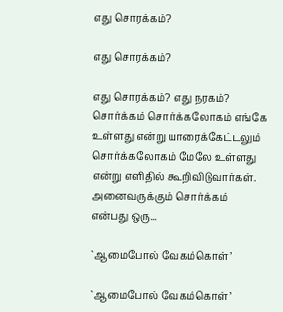எது சொரக்கம்?

எது சொரக்கம்?

எது சொரக்கம்? எது நரகம்? சொர்க்கம் சொர்க்கலோகம் எங்கே உள்ளது என்று யாரைக்கேட்டலும் சொர்க்கலோகம் மேலே உள்ளது என்று எளிதில் கூறிவிடுவார்கள். அனைவருக்கும் சொர்க்கம் என்பது ஒரு...

`ஆமைபோல் வேகம்கொள்’

`ஆமைபோல் வேகம்கொள்’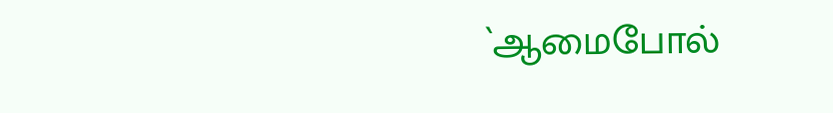`ஆமைபோல்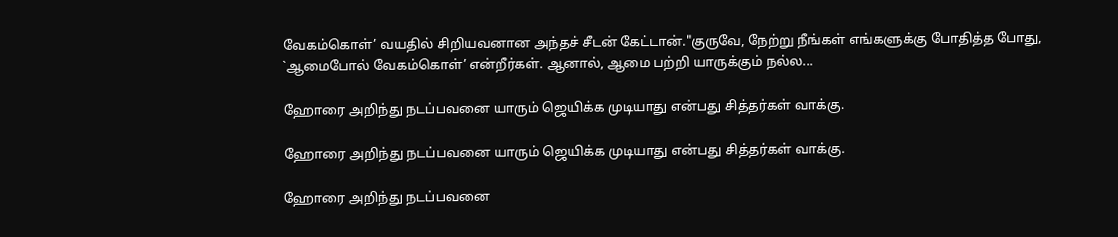வேகம்கொள்’ வயதில் சிறியவனான அந்தச் சீடன் கேட்டான்."குருவே, நேற்று நீங்கள் எங்களுக்கு போதித்த போது, `ஆமைபோல் வேகம்கொள்’ என்றீர்கள். ஆனால், ஆமை பற்றி யாருக்கும் நல்ல...

ஹோரை அறிந்து நடப்பவனை யாரும் ஜெயிக்க முடியாது என்பது சித்தர்கள் வாக்கு.

ஹோரை அறிந்து நடப்பவனை யாரும் ஜெயிக்க முடியாது என்பது சித்தர்கள் வாக்கு.

ஹோரை அறிந்து நடப்பவனை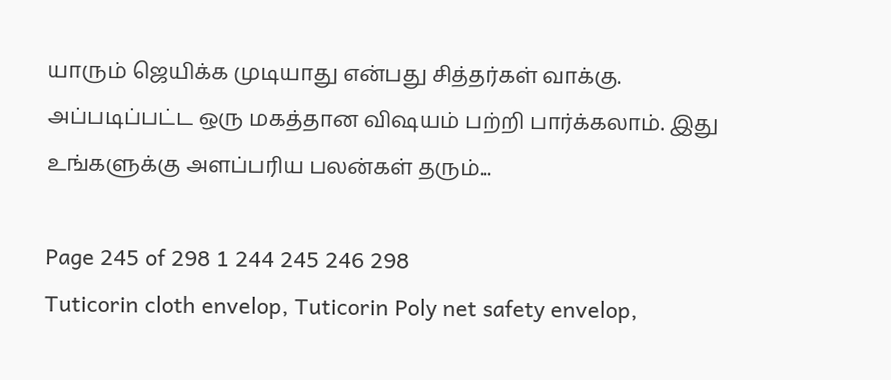யாரும் ஜெயிக்க முடியாது என்பது சித்தர்கள் வாக்கு. அப்படிப்பட்ட ஒரு மகத்தான விஷயம் பற்றி பார்க்கலாம். இது உங்களுக்கு அளப்பரிய பலன்கள் தரும்...

Page 245 of 298 1 244 245 246 298
Tuticorin cloth envelop, Tuticorin Poly net safety envelop,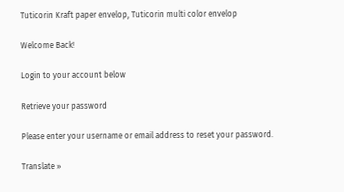Tuticorin Kraft paper envelop, Tuticorin multi color envelop

Welcome Back!

Login to your account below

Retrieve your password

Please enter your username or email address to reset your password.

Translate »